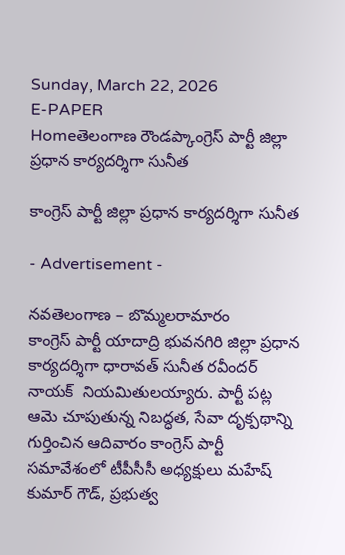Sunday, March 22, 2026
E-PAPER
Homeతెలంగాణ రౌండప్కాంగ్రెస్ పార్టీ జిల్లా ప్రధాన కార్యదర్శిగా సునీత

కాంగ్రెస్ పార్టీ జిల్లా ప్రధాన కార్యదర్శిగా సునీత

- Advertisement -

నవతెలంగాణ – బొమ్మలరామారం
కాంగ్రెస్ పార్టీ యాదాద్రి భువనగిరి జిల్లా ప్రధాన కార్యదర్శిగా ధారావత్ సునీత రవీందర్ నాయక్  నియమితులయ్యారు. పార్టీ పట్ల ఆమె చూపుతున్న నిబద్ధత, సేవా దృక్పథాన్ని గుర్తించిన ఆదివారం కాంగ్రెస్ పార్టీ సమావేశంలో టీపీసీసీ అధ్యక్షులు మహేష్ కుమార్ గౌడ్, ప్రభుత్వ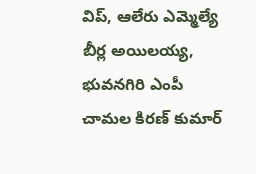విప్, ఆలేరు ఎమ్మెల్యే బీర్ల అయిలయ్య, భువనగిరి ఎంపీ చామల కిరణ్ కుమార్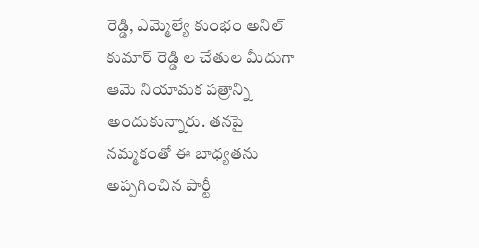రెడ్డి, ఎమ్మెల్యే కుంభం అనిల్ కుమార్ రెడ్డి ల చేతుల మీదుగా ఆమె నియామక పత్రాన్ని అందుకున్నారు. తనపై నమ్మకంతో ఈ బాధ్యతను అప్పగించిన పార్టీ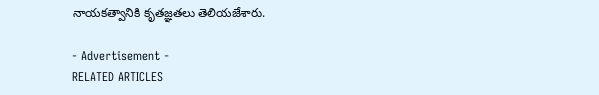నాయకత్వానికి కృతజ్ఞతలు తెలియజేశారు.

- Advertisement -
RELATED ARTICLES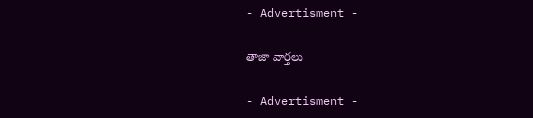- Advertisment -

తాజా వార్తలు

- Advertisment -